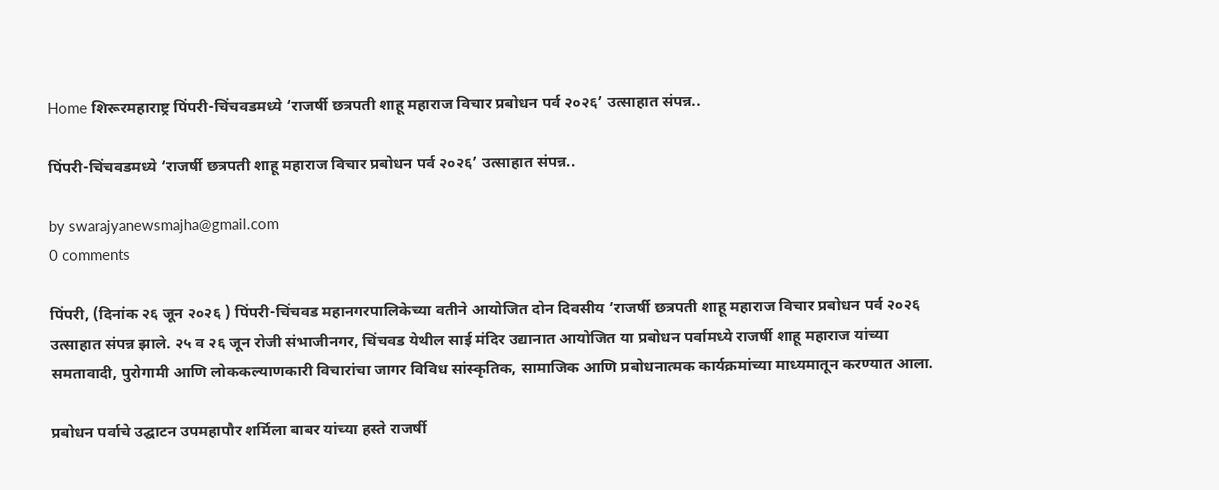Home शिरूरमहाराष्ट्र पिंपरी-चिंचवडमध्ये ‘राजर्षी छत्रपती शाहू महाराज विचार प्रबोधन पर्व २०२६’ उत्साहात संपन्न..

पिंपरी-चिंचवडमध्ये ‘राजर्षी छत्रपती शाहू महाराज विचार प्रबोधन पर्व २०२६’ उत्साहात संपन्न..

by swarajyanewsmajha@gmail.com
0 comments

पिंपरी, (दिनांक २६ जून २०२६ ) पिंपरी-चिंचवड महानगरपालिकेच्या वतीने आयोजित दोन दिवसीय ‘राजर्षी छत्रपती शाहू महाराज विचार प्रबोधन पर्व २०२६ उत्साहात संपन्न झाले. २५ व २६ जून रोजी संभाजीनगर, चिंचवड येथील साई मंदिर उद्यानात आयोजित या प्रबोधन पर्वामध्ये राजर्षी शाहू महाराज यांच्या समतावादी, पुरोगामी आणि लोककल्याणकारी विचारांचा जागर विविध सांस्कृतिक, सामाजिक आणि प्रबोधनात्मक कार्यक्रमांच्या माध्यमातून करण्यात आला.

प्रबोधन पर्वाचे उद्घाटन उपमहापौर शर्मिला बाबर यांच्या हस्ते राजर्षी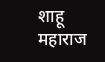शाहू महाराज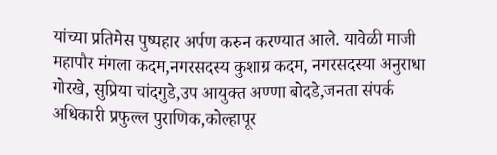यांच्या प्रतिमेस पुष्पहार अर्पण करुन करण्यात आले. यावेळी माजी महापौर मंगला कदम,नगरसदस्य कुशाग्र कदम, नगरसदस्या अनुराधा गोरखे, सुप्रिया चांदगुडे,उप आयुक्त अण्णा बोदडे,जनता संपर्क अधिकारी प्रफुल्ल पुराणिक,कोल्हापूर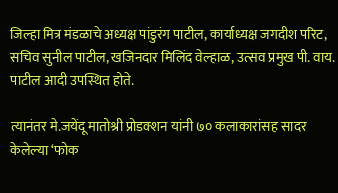जिल्हा मित्र मंडळाचे अध्यक्ष पांडुरंग पाटील, कार्याध्यक्ष जगदीश परिट, सचिव सुनील पाटील, खजिनदार मिलिंद वेल्हाळ, उत्सव प्रमुख पी. वाय. पाटील आदी उपस्थित होते.

त्यानंतर मे.जयेंदू मातोश्री प्रोडक्शन यांनी ७० कलाकारांसह सादर केलेल्या ‘फोक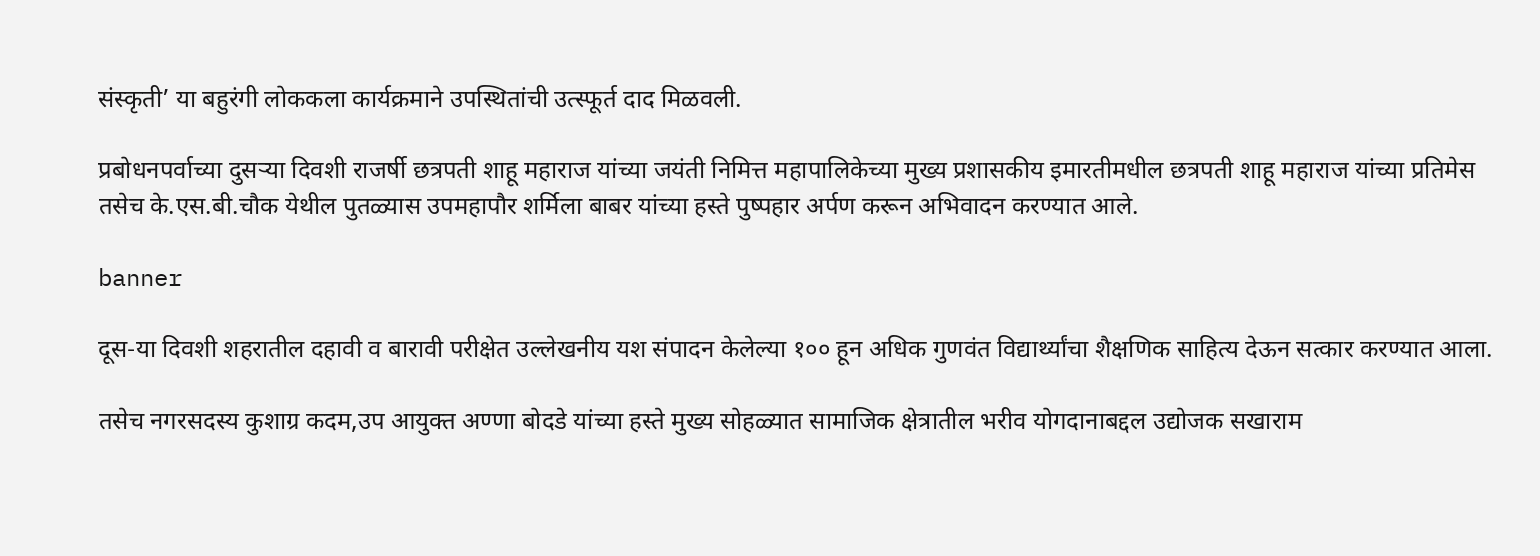संस्कृती’ या बहुरंगी लोककला कार्यक्रमाने उपस्थितांची उत्स्फूर्त दाद मिळवली.

प्रबोधनपर्वाच्या दुसऱ्या दिवशी राजर्षी छत्रपती शाहू महाराज यांच्या जयंती निमित्त महापालिकेच्या मुख्य प्रशासकीय इमारतीमधील छत्रपती शाहू महाराज यांच्या प्रतिमेस तसेच के.एस.बी.चौक येथील पुतळ्यास उपमहापौर शर्मिला बाबर यांच्या हस्ते पुष्पहार अर्पण करून अभिवादन करण्यात आले.

banner

दूस-या दिवशी शहरातील दहावी व बारावी परीक्षेत उल्लेखनीय यश संपादन केलेल्या १०० हून अधिक गुणवंत विद्यार्थ्यांचा शैक्षणिक साहित्य देऊन सत्कार करण्यात आला.

तसेच नगरसदस्य कुशाग्र कदम,उप आयुक्त अण्णा बोदडे यांच्या हस्ते मुख्य सोहळ्यात सामाजिक क्षेत्रातील भरीव योगदानाबद्दल उद्योजक सखाराम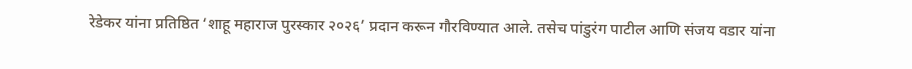रेडेकर यांना प्रतिष्ठित ‘शाहू महाराज पुरस्कार २०२६’ प्रदान करून गौरविण्यात आले. तसेच पांडुरंग पाटील आणि संजय वडार यांना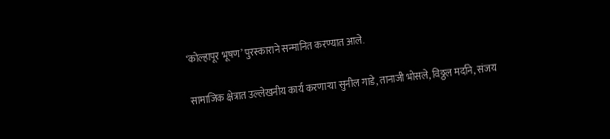‘कोल्हापूर भूषण’ पुरस्काराने सन्मानित करण्यात आले.

सामाजिक क्षेत्रात उल्लेखनीय कार्य करणाऱ्या सुनील गाडे, तानाजी भोसले, विठ्ठल मर्दाने, संजय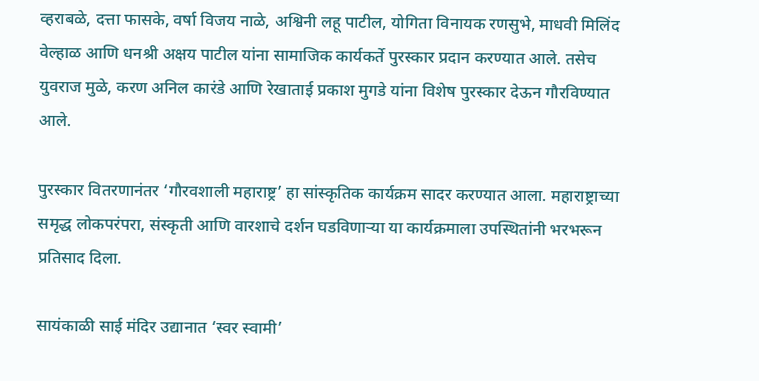व्हराबळे, दत्ता फासके, वर्षा विजय नाळे, अश्विनी लहू पाटील, योगिता विनायक रणसुभे, माधवी मिलिंद वेल्हाळ आणि धनश्री अक्षय पाटील यांना सामाजिक कार्यकर्ते पुरस्कार प्रदान करण्यात आले. तसेच युवराज मुळे, करण अनिल कारंडे आणि रेखाताई प्रकाश मुगडे यांना विशेष पुरस्कार देऊन गौरविण्यात आले.

पुरस्कार वितरणानंतर ‘गौरवशाली महाराष्ट्र’ हा सांस्कृतिक कार्यक्रम सादर करण्यात आला. महाराष्ट्राच्या समृद्ध लोकपरंपरा, संस्कृती आणि वारशाचे दर्शन घडविणाऱ्या या कार्यक्रमाला उपस्थितांनी भरभरून प्रतिसाद दिला.

सायंकाळी साई मंदिर उद्यानात ‘स्वर स्वामी’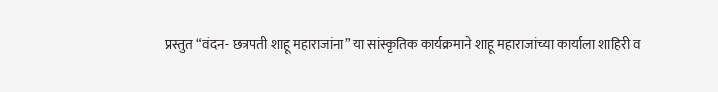प्रस्तुत “वंदन- छत्रपती शाहू महाराजांना” या सांस्कृतिक कार्यक्रमाने शाहू महाराजांच्या कार्याला शाहिरी व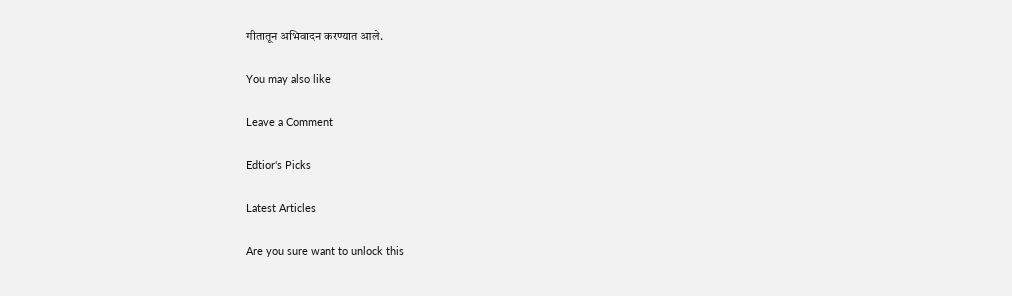गीतातून अभिवादन करण्यात आले.

You may also like

Leave a Comment

Edtior's Picks

Latest Articles

Are you sure want to unlock this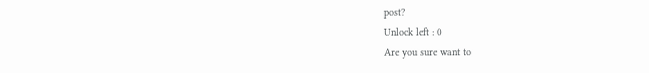post?
Unlock left : 0
Are you sure want to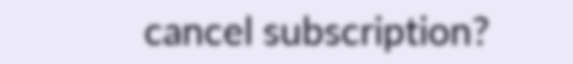cancel subscription?